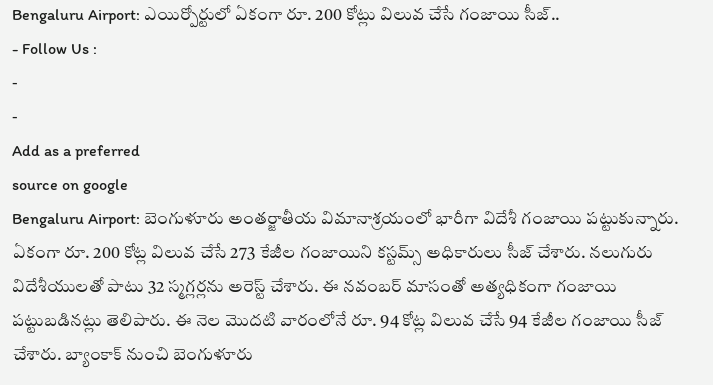Bengaluru Airport: ఎయిర్పోర్టులో ఏకంగా రూ. 200 కోట్లు విలువ చేసే గంజాయి సీజ్..
- Follow Us :
-
-
Add as a preferred
source on google
Bengaluru Airport: బెంగుళూరు అంతర్జాతీయ విమానాశ్రయంలో భారీగా విదేశీ గంజాయి పట్టుకున్నారు. ఏకంగా రూ. 200 కోట్ల విలువ చేసే 273 కేజీల గంజాయిని కస్టమ్స్ అధికారులు సీజ్ చేశారు. నలుగురు విదేశీయులతో పాటు 32 స్మగ్లర్లను అరెస్ట్ చేశారు. ఈ నవంబర్ మాసంతో అత్యధికంగా గంజాయి పట్టుబడినట్లు తెలిపారు. ఈ నెల మొదటి వారంలోనే రూ. 94 కోట్ల విలువ చేసే 94 కేజీల గంజాయి సీజ్ చేశారు. బ్యాంకాక్ నుంచి బెంగుళూరు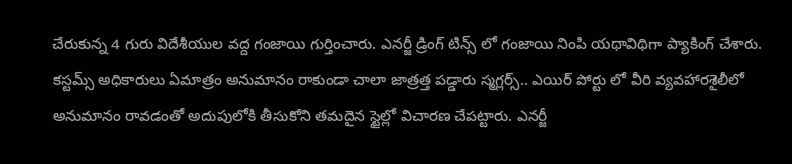చేరుకున్న 4 గురు విదేశీయుల వద్ద గంజాయి గుర్తించారు. ఎనర్జీ డ్రింగ్ టిన్స్ లో గంజాయి నింపి యథావిథిగా ప్యాకింగ్ చేశారు. కస్టమ్స్ అధికారులు ఏమాత్రం అనుమానం రాకుండా చాలా జాత్రత్త పడ్డారు స్మగ్లర్స్.. ఎయిర్ పోర్టు లో వీరి వ్యవహారశైలీలో అనుమానం రావడంతో అదుపులోకి తీసుకోని తమదైన స్టైల్లో విచారణ చేపట్టారు. ఎనర్జీ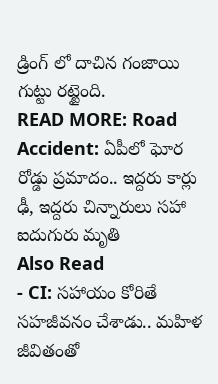డ్రింగ్ లో దాచిన గంజాయి గుట్టు రట్టైంది.
READ MORE: Road Accident: ఏపీలో ఘోర రోడ్డు ప్రమాదం.. ఇద్దరు కార్లు ఢీ, ఇద్దరు చిన్నారులు సహా ఐదుగురు మృతి
Also Read
- CI: సహాయం కోరితే సహజీవనం చేశాడు.. మహిళ జీవితంతో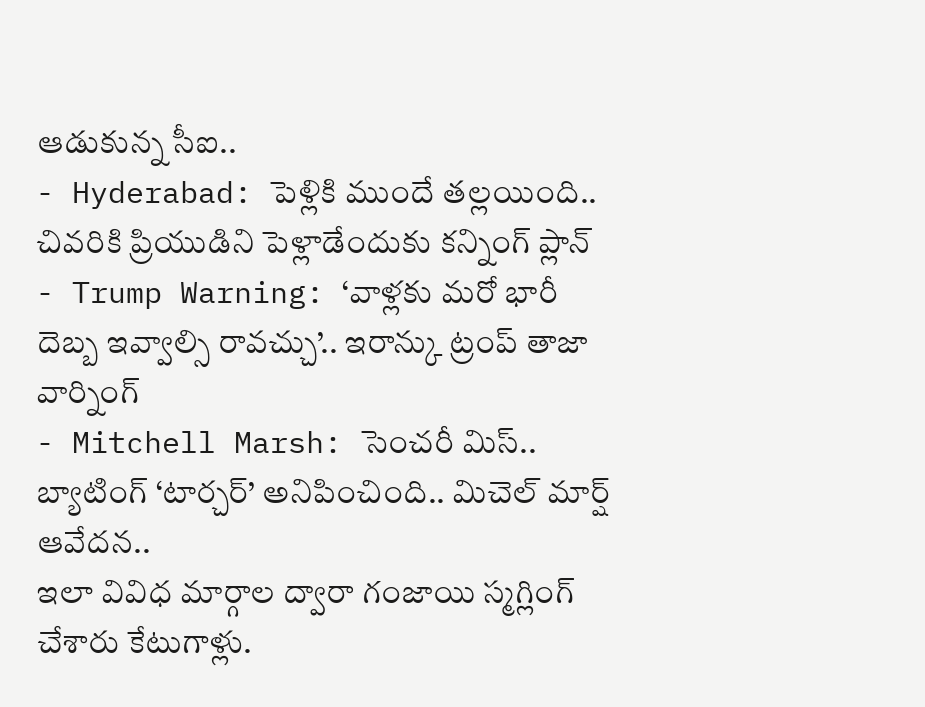ఆడుకున్న సీఐ..
- Hyderabad: పెళ్లికి ముందే తల్లయింది.. చివరికి ప్రియుడిని పెళ్లాడేందుకు కన్నింగ్ ప్లాన్
- Trump Warning: ‘వాళ్లకు మరో భారీ దెబ్బ ఇవ్వాల్సి రావచ్చు’.. ఇరాన్కు ట్రంప్ తాజా వార్నింగ్
- Mitchell Marsh: సెంచరీ మిస్.. బ్యాటింగ్ ‘టార్చర్’ అనిపించింది.. మిచెల్ మార్ష్ ఆవేదన..
ఇలా వివిధ మార్గాల ద్వారా గంజాయి స్మగ్లింగ్ చేశారు కేటుగాళ్లు.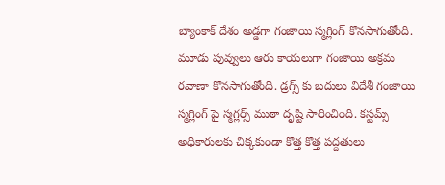బ్యాంకాక్ దేశం అడ్డగా గంజాయి స్మగ్లింగ్ కొనసాగుతోంది. మూడు పువ్వులు ఆరు కాయలుగా గంజాయి అక్రమ రవాణా కొనసాగుతోంది. డ్రగ్స్ కు బదులు విదేశీ గంజాయి స్మగ్లింగ్ పై స్మగ్లర్స్ ముఠా దృష్టి సారించింది. కస్టమ్స్ అధికారులకు చిక్కకుండా కొత్త కొత్త పద్దతులు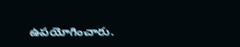ఉపయోగించారు.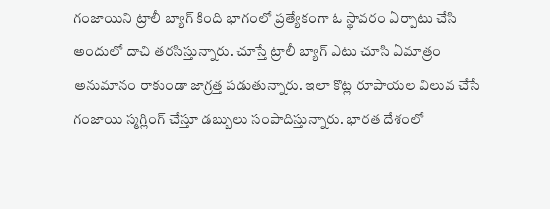గంజాయిని ట్రాలీ బ్యాగ్ కింది భాగంలో ప్రత్యేకంగా ఓ స్థావరం ఏర్పాటు చేసి అందులో దాచి తరసిస్తున్నారు. చూస్తే ట్రాలీ బ్యాగ్ ఎటు చూసి ఏమాత్రం అనుమానం రాకుండా జాగ్రత్త పడుతున్నారు. ఇలా కొట్ల రూపాయల విలువ చేసే గంజాయి స్మగ్లింగ్ చేస్తూ డబ్బులు సంపాదిస్తున్నారు. భారత దేశంలో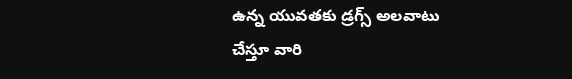ఉన్న యువతకు డ్రగ్స్ అలవాటు చేస్తూ వారి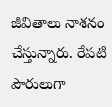జీవితాలు నాశనం చేస్తున్నారు. రేపటి పౌరులుగా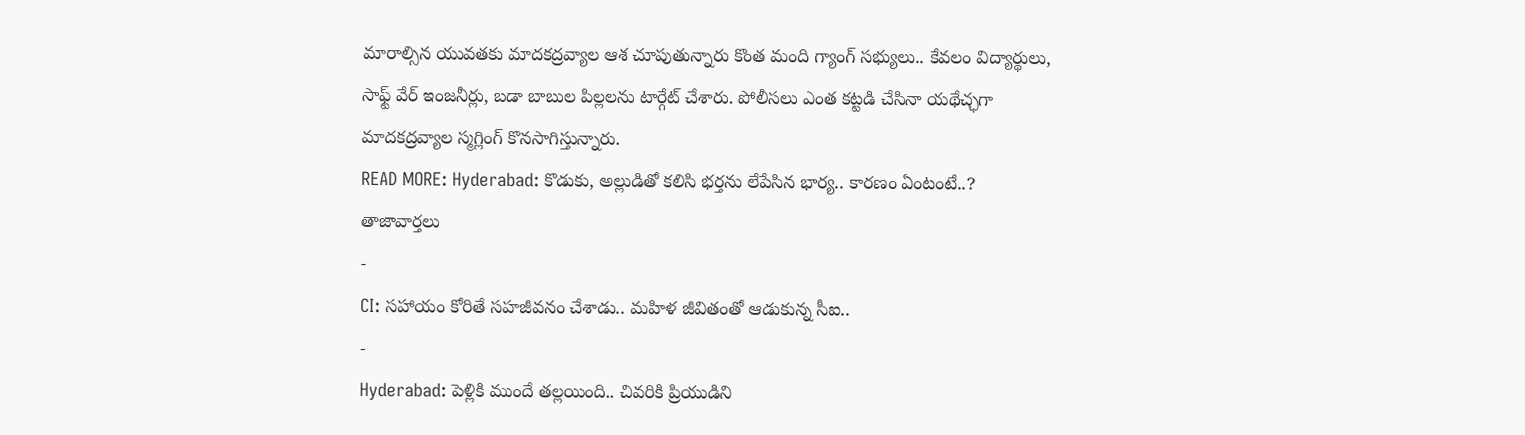మారాల్సిన యువతకు మాదకద్రవ్యాల ఆశ చూపుతున్నారు కొంత మంది గ్యాంగ్ సభ్యులు.. కేవలం విద్యార్థులు, సాఫ్ట్ వేర్ ఇంజనీర్లు, బడా బాబుల పిల్లలను టార్గేట్ చేశారు. పోలీసలు ఎంత కట్టడి చేసినా యథేచ్ఛగా మాదకద్రవ్యాల స్మగ్లింగ్ కొనసాగిస్తున్నారు.
READ MORE: Hyderabad: కొడుకు, అల్లుడితో కలిసి భర్తను లేపేసిన భార్య.. కారణం ఏంటంటే..?
తాజావార్తలు
-
CI: సహాయం కోరితే సహజీవనం చేశాడు.. మహిళ జీవితంతో ఆడుకున్న సీఐ..
-
Hyderabad: పెళ్లికి ముందే తల్లయింది.. చివరికి ప్రియుడిని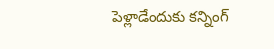పెళ్లాడేందుకు కన్నింగ్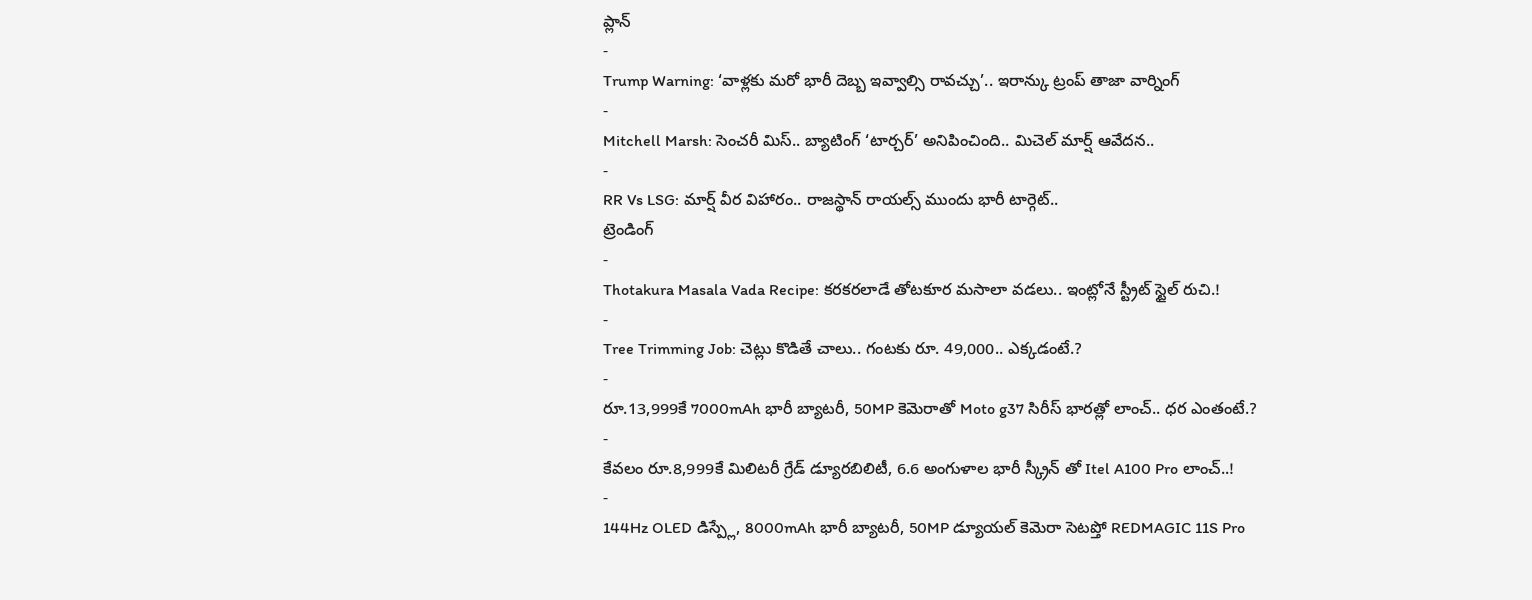ప్లాన్
-
Trump Warning: ‘వాళ్లకు మరో భారీ దెబ్బ ఇవ్వాల్సి రావచ్చు’.. ఇరాన్కు ట్రంప్ తాజా వార్నింగ్
-
Mitchell Marsh: సెంచరీ మిస్.. బ్యాటింగ్ ‘టార్చర్’ అనిపించింది.. మిచెల్ మార్ష్ ఆవేదన..
-
RR Vs LSG: మార్ష్ వీర విహారం.. రాజస్థాన్ రాయల్స్ ముందు భారీ టార్గెట్..
ట్రెండింగ్
-
Thotakura Masala Vada Recipe: కరకరలాడే తోటకూర మసాలా వడలు.. ఇంట్లోనే స్ట్రీట్ స్టైల్ రుచి.!
-
Tree Trimming Job: చెట్లు కొడితే చాలు.. గంటకు రూ. 49,000.. ఎక్కడంటే.?
-
రూ.13,999కే 7000mAh భారీ బ్యాటరీ, 50MP కెమెరాతో Moto g37 సిరీస్ భారత్లో లాంచ్.. ధర ఎంతంటే.?
-
కేవలం రూ.8,999కే మిలిటరీ గ్రేడ్ డ్యూరబిలిటీ, 6.6 అంగుళాల భారీ స్క్రీన్ తో Itel A100 Pro లాంచ్..!
-
144Hz OLED డిస్ప్లే, 8000mAh భారీ బ్యాటరీ, 50MP డ్యూయల్ కెమెరా సెటప్తో REDMAGIC 11S Pro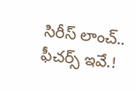సిరీస్ లాంచ్.. ఫీచర్స్ ఇవే.!